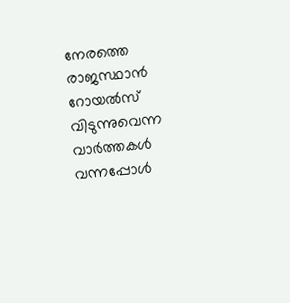നേരത്തെ രാജസ്ഥാൻ റോയൽസ് വിടുന്നുവെന്ന വാർത്തകൾ വന്നപ്പോൾ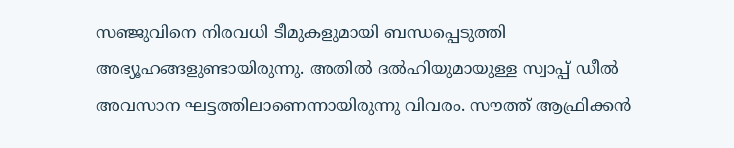സഞ്ജുവിനെ നിരവധി ടീമുകളുമായി ബന്ധപ്പെടുത്തി അഭ്യൂഹങ്ങളുണ്ടായിരുന്നു. അതിൽ ദൽഹിയുമായുള്ള സ്വാപ്പ് ഡീൽ അവസാന ഘട്ടത്തിലാണെന്നായിരുന്നു വിവരം. സൗത്ത് ആഫ്രിക്കൻ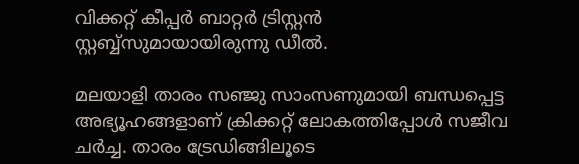വിക്കറ്റ് കീപ്പർ ബാറ്റർ ട്രിസ്റ്റൻ സ്റ്റബ്ബ്‌സുമായായിരുന്നു ഡീൽ.

മലയാളി താരം സഞ്ജു സാംസണുമായി ബന്ധപ്പെട്ട അഭ്യൂഹങ്ങളാണ് ക്രിക്കറ്റ് ലോകത്തിപ്പോള്‍ സജീവ ചര്‍ച്ച. താരം ട്രേഡിങ്ങിലൂടെ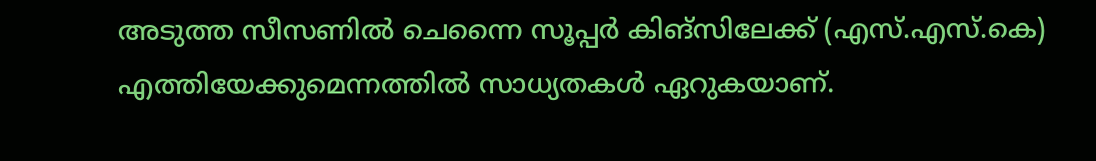അടുത്ത സീസണില്‍ ചെന്നൈ സൂപ്പര്‍ കിങ്‌സിലേക്ക് (എസ്.എസ്.കെ) എത്തിയേക്കുമെന്നത്തില്‍ സാധ്യതകള്‍ ഏറുകയാണ്.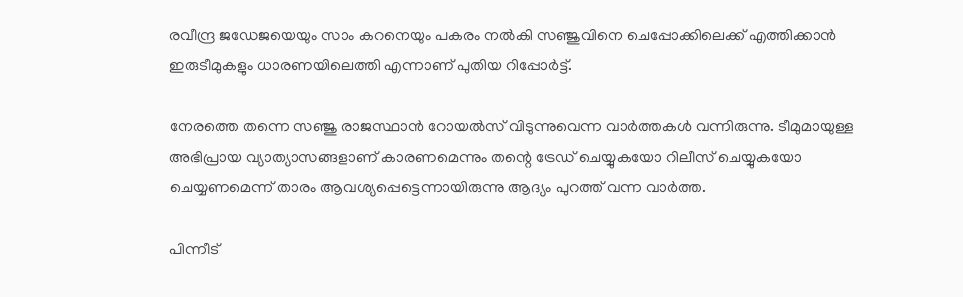രവീന്ദ്ര ജഡേജയെയും സാം കറനെയും പകരം നല്‍കി സഞ്ജുവിനെ ചെപ്പോക്കിലെക്ക് എത്തിക്കാന്‍ ഇരുടീമുകളും ധാരണയിലെത്തി എന്നാണ് പുതിയ റിപ്പോര്‍ട്ട്.

നേരത്തെ തന്നെ സഞ്ജു രാജസ്ഥാന്‍ റോയല്‍സ് വിടുന്നുവെന്ന വാര്‍ത്തകള്‍ വന്നിരുന്നു. ടീമുമായുള്ള അഭിപ്രായ വ്യാത്യാസങ്ങളാണ് കാരണമെന്നും തന്റെ ട്രേഡ് ചെയ്യുകയോ റിലീസ് ചെയ്യുകയോ ചെയ്യണമെന്ന് താരം ആവശ്യപ്പെട്ടെന്നായിരുന്നു ആദ്യം പുറത്ത് വന്ന വാര്‍ത്ത.

പിന്നീട്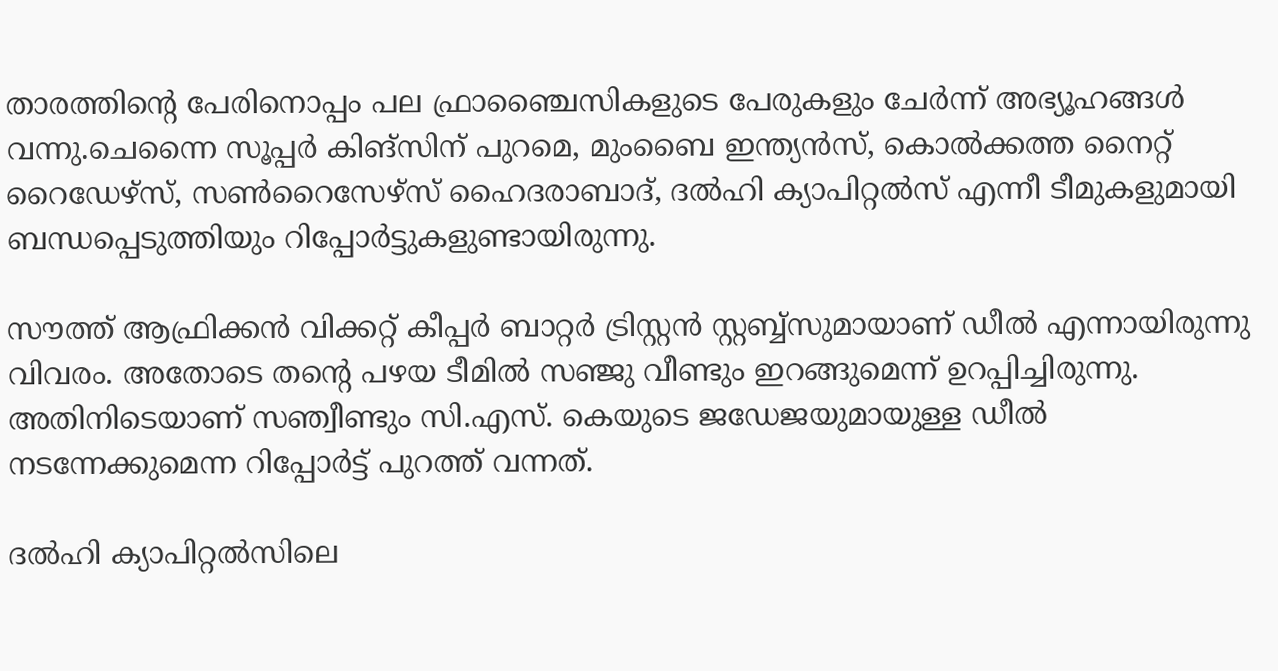താരത്തിന്റെ പേരിനൊപ്പം പല ഫ്രാഞ്ചൈസികളുടെ പേരുകളും ചേര്‍ന്ന് അഭ്യൂഹങ്ങള്‍ വന്നു.ചെന്നൈ സൂപ്പര്‍ കിങ്‌സിന് പുറമെ, മുംബൈ ഇന്ത്യന്‍സ്, കൊല്‍ക്കത്ത നൈറ്റ് റൈഡേഴ്സ്, സണ്‍റൈസേഴ്സ് ഹൈദരാബാദ്, ദല്‍ഹി ക്യാപിറ്റല്‍സ് എന്നീ ടീമുകളുമായി ബന്ധപ്പെടുത്തിയും റിപ്പോര്‍ട്ടുകളുണ്ടായിരുന്നു.

സൗത്ത് ആഫ്രിക്കന്‍ വിക്കറ്റ് കീപ്പര്‍ ബാറ്റര്‍ ട്രിസ്റ്റന്‍ സ്റ്റബ്ബ്സുമായാണ് ഡീല്‍ എന്നായിരുന്നു വിവരം. അതോടെ തന്റെ പഴയ ടീമില്‍ സഞ്ജു വീണ്ടും ഇറങ്ങുമെന്ന് ഉറപ്പിച്ചിരുന്നു. അതിനിടെയാണ് സഞ്വീണ്ടും സി.എസ്. കെയുടെ ജഡേജയുമായുള്ള ഡീല്‍ നടന്നേക്കുമെന്ന റിപ്പോര്‍ട്ട് പുറത്ത് വന്നത്.

ദല്‍ഹി ക്യാപിറ്റല്‍സിലെ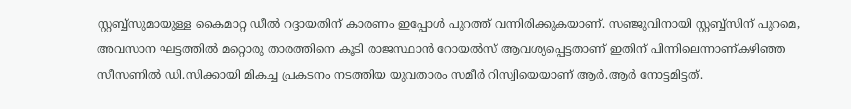സ്റ്റബ്ബ്സുമായുള്ള കൈമാറ്റ ഡീല്‍ റദ്ദായതിന് കാരണം ഇപ്പോള്‍ പുറത്ത് വന്നിരിക്കുകയാണ്. സഞ്ജുവിനായി സ്റ്റബ്ബ്സിന് പുറമെ, അവസാന ഘട്ടത്തില്‍ മറ്റൊരു താരത്തിനെ കൂടി രാജസ്ഥാന്‍ റോയല്‍സ് ആവശ്യപ്പെട്ടതാണ് ഇതിന് പിന്നിലെന്നാണ്കഴിഞ്ഞ സീസണില്‍ ഡി.സിക്കായി മികച്ച പ്രകടനം നടത്തിയ യുവതാരം സമീര്‍ റിസ്വിയെയാണ് ആര്‍.ആര്‍ നോട്ടമിട്ടത്.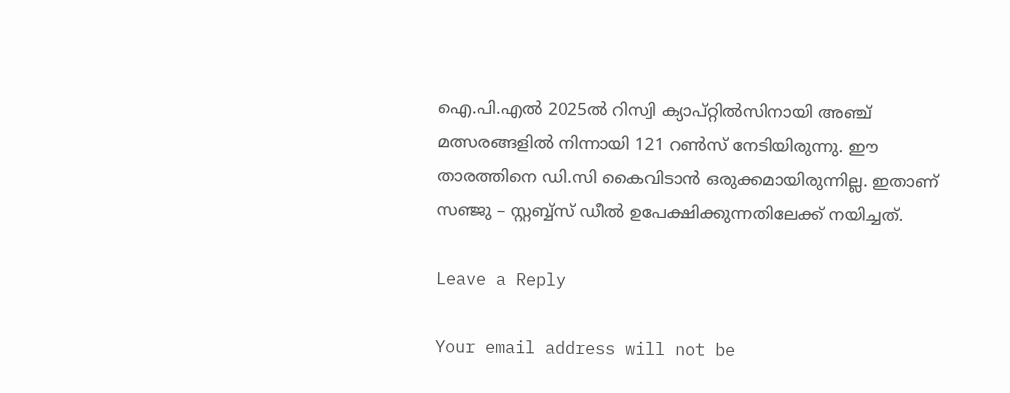ഐ.പി.എല്‍ 2025ല്‍ റിസ്വി ക്യാപ്റ്റില്‍സിനായി അഞ്ച് മത്സരങ്ങളില്‍ നിന്നായി 121 റണ്‍സ് നേടിയിരുന്നു. ഈ താരത്തിനെ ഡി.സി കൈവിടാന്‍ ഒരുക്കമായിരുന്നില്ല. ഇതാണ് സഞ്ജു – സ്റ്റബ്ബ്‌സ് ഡീല്‍ ഉപേക്ഷിക്കുന്നതിലേക്ക് നയിച്ചത്.

Leave a Reply

Your email address will not be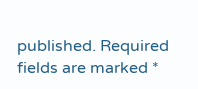published. Required fields are marked *